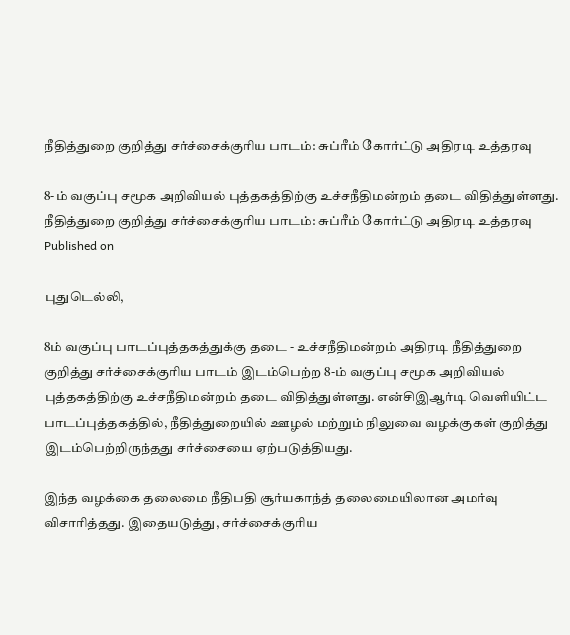நீதித்துறை குறித்து சர்ச்சைக்குரிய பாடம்: சுப்ரீம் கோர்ட்டு அதிரடி உத்தரவு

8-ம் வகுப்பு சமூக அறிவியல் புத்தகத்திற்கு உச்சநீதிமன்றம் தடை விதித்துள்ளது.
நீதித்துறை குறித்து சர்ச்சைக்குரிய பாடம்: சுப்ரீம் கோர்ட்டு அதிரடி உத்தரவு
Published on

புதுடெல்லி,

8ம் வகுப்பு பாடப்புத்தகத்துக்கு தடை - உச்சநீதிமன்றம் அதிரடி நீதித்துறை குறித்து சர்ச்சைக்குரிய பாடம் இடம்பெற்ற 8-ம் வகுப்பு சமூக அறிவியல் புத்தகத்திற்கு உச்சநீதிமன்றம் தடை விதித்துள்ளது. என்சிஇஆர்டி வெளியிட்ட பாடப்புத்தகத்தில், நீதித்துறையில் ஊழல் மற்றும் நிலுவை வழக்குகள் குறித்து இடம்பெற்றிருந்தது சர்ச்சையை ஏற்படுத்தியது.

இந்த வழக்கை தலைமை நீதிபதி சூர்யகாந்த் தலைமையிலான அமர்வு விசாரித்தது. இதையடுத்து, சர்ச்சைக்குரிய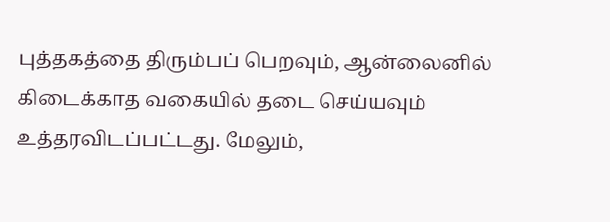புத்தகத்தை திரும்பப் பெறவும், ஆன்லைனில் கிடைக்காத வகையில் தடை செய்யவும் உத்தரவிடப்பட்டது. மேலும்,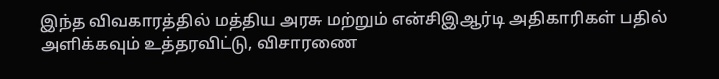இந்த விவகாரத்தில் மத்திய அரசு மற்றும் என்சிஇஆர்டி அதிகாரிகள் பதில் அளிக்கவும் உத்தரவிட்டு, விசாரணை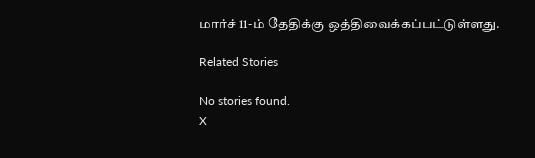மார்ச் 11-ம் தேதிக்கு ஒத்திவைக்கப்பட்டுள்ளது.

Related Stories

No stories found.
X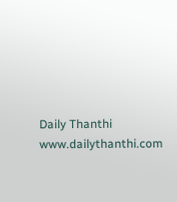Daily Thanthi
www.dailythanthi.com